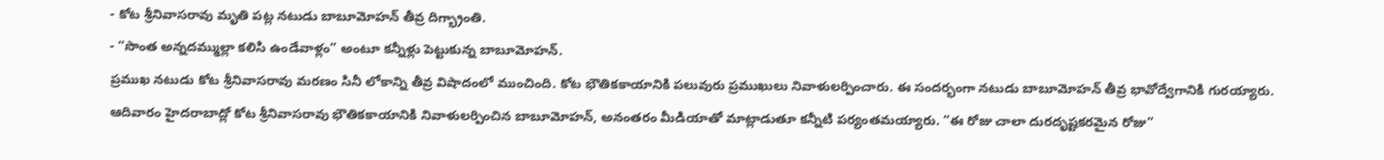- కోట శ్రీనివాసరావు మృతి పట్ల నటుడు బాబూమోహన్ తీవ్ర దిగ్భ్రాంతి.
- “సొంత అన్నదమ్ముల్లా కలిసి ఉండేవాళ్లం” అంటూ కన్నీళ్లు పెట్టుకున్న బాబూమోహన్.
ప్రముఖ నటుడు కోట శ్రీనివాసరావు మరణం సినీ లోకాన్ని తీవ్ర విషాదంలో ముంచింది. కోట భౌతికకాయానికి పలువురు ప్రముఖులు నివాళులర్పించారు. ఈ సందర్భంగా నటుడు బాబూమోహన్ తీవ్ర భావోద్వేగానికి గురయ్యారు. ఆదివారం హైదరాబాద్లో కోట శ్రీనివాసరావు భౌతికకాయానికి నివాళులర్పించిన బాబూమోహన్, అనంతరం మీడియాతో మాట్లాడుతూ కన్నీటి పర్యంతమయ్యారు. “ఈ రోజు చాలా దురదృష్టకరమైన రోజు”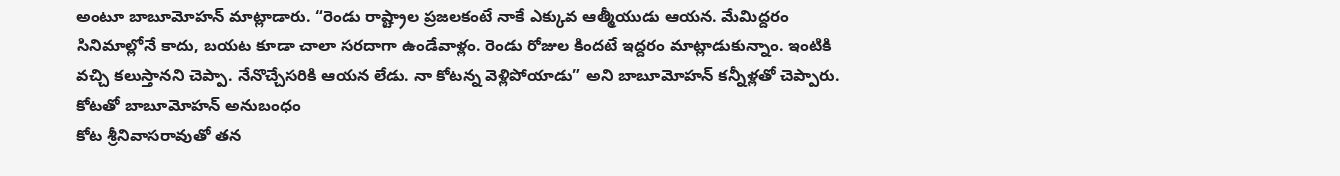అంటూ బాబూమోహన్ మాట్లాడారు. “రెండు రాష్ట్రాల ప్రజలకంటే నాకే ఎక్కువ ఆత్మీయుడు ఆయన. మేమిద్దరం సినిమాల్లోనే కాదు, బయట కూడా చాలా సరదాగా ఉండేవాళ్లం. రెండు రోజుల కిందటే ఇద్దరం మాట్లాడుకున్నాం. ఇంటికి వచ్చి కలుస్తానని చెప్పా. నేనొచ్చేసరికి ఆయన లేడు. నా కోటన్న వెళ్లిపోయాడు” అని బాబూమోహన్ కన్నీళ్లతో చెప్పారు.
కోటతో బాబూమోహన్ అనుబంధం
కోట శ్రీనివాసరావుతో తన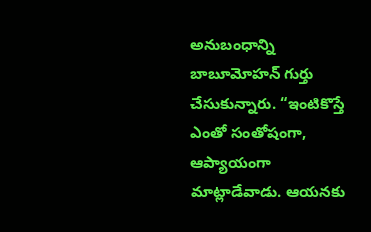అనుబంధాన్ని బాబూమోహన్ గుర్తు చేసుకున్నారు. “ఇంటికొస్తే ఎంతో సంతోషంగా, ఆప్యాయంగా మాట్లాడేవాడు. ఆయనకు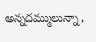అన్నదమ్ములున్నా,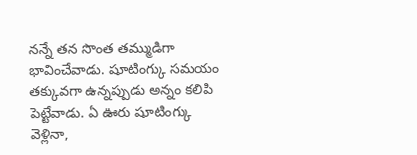నన్నే తన సొంత తమ్ముడిగా భావించేవాడు. షూటింగ్కు సమయం తక్కువగా ఉన్నప్పుడు అన్నం కలిపి పెట్టేవాడు. ఏ ఊరు షూటింగ్కు వెళ్లినా,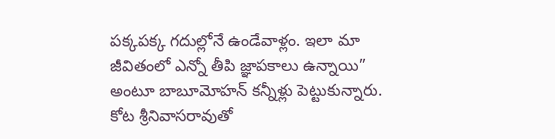పక్కపక్క గదుల్లోనే ఉండేవాళ్లం. ఇలా మా జీవితంలో ఎన్నో తీపి జ్ఞాపకాలు ఉన్నాయి” అంటూ బాబూమోహన్ కన్నీళ్లు పెట్టుకున్నారు. కోట శ్రీనివాసరావుతో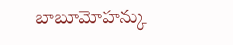బాబూమోహన్కు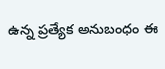ఉన్న ప్రత్యేక అనుబంధం ఈ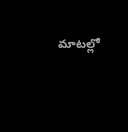మాటల్లో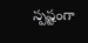స్పష్టంగా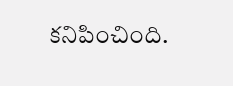కనిపించింది.